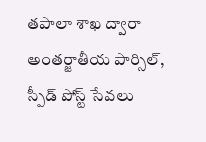తపాలా శాఖ ద్వారా అంతర్జాతీయ పార్సిల్, స్పీడ్ పోస్ట్ సేవలు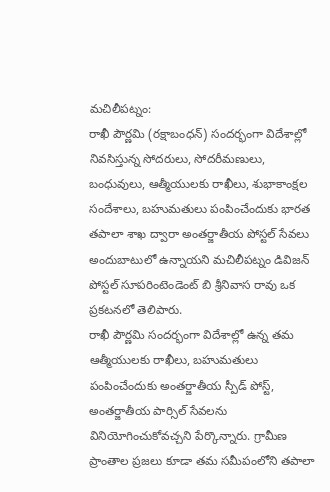మచిలీపట్నం:
రాఖీ పౌర్ణమి (రక్షాబంధన్) సందర్భంగా విదేశాల్లో నివసిస్తున్న సోదరులు, సోదరీమణులు, బంధువులు, ఆత్మీయులకు రాఖీలు, శుభాకాంక్షల సందేశాలు, బహుమతులు పంపించేందుకు భారత తపాలా శాఖ ద్వారా అంతర్జాతీయ పోస్టల్ సేవలు అందుబాటులో ఉన్నాయని మచిలీపట్నం డివిజన్ పోస్టల్ సూపరింటెండెంట్ బి శ్రీనివాస రావు ఒక ప్రకటనలో తెలిపారు.
రాఖీ పౌర్ణమి సందర్భంగా విదేశాల్లో ఉన్న తమ ఆత్మీయులకు రాఖీలు, బహుమతులు పంపించేందుకు అంతర్జాతీయ స్పీడ్ పోస్ట్, అంతర్జాతీయ పార్సిల్ సేవలను వినియోగించుకోవచ్చని పేర్కొన్నారు. గ్రామీణ ప్రాంతాల ప్రజలు కూడా తమ సమీపంలోని తపాలా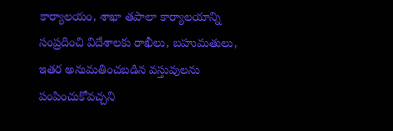కార్యాలయం, శాఖా తపాలా కార్యాలయాన్ని సంప్రదించి విదేశాలకు రాఖీలు, బహుమతులు, ఇతర అనుమతించబడిన వస్తువులను పంపించుకోవచ్చని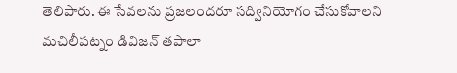తెలిపారు. ఈ సేవలను ప్రజలందరూ సద్వినియోగం చేసుకోవాలని మచిలీపట్నం డివిజన్ తపాలా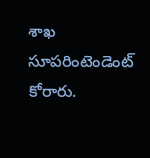శాఖ సూపరింటెండెంట్ కోరారు.